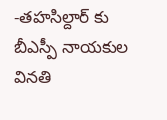-తహసిల్దార్ కు బీఎస్పీ నాయకుల వినతి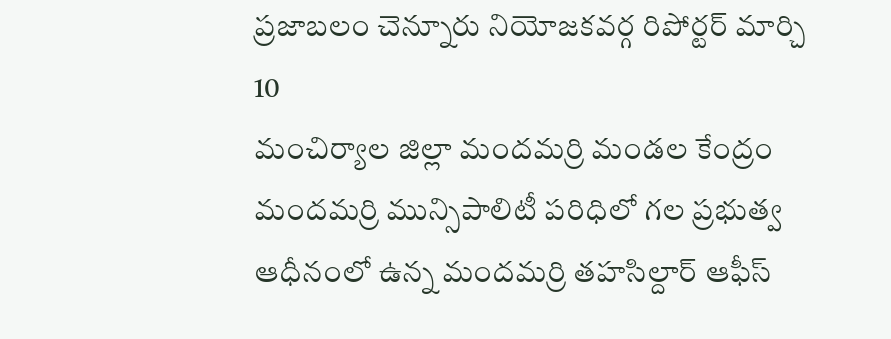ప్రజాబలం చెన్నూరు నియోజకవర్గ రిపోర్టర్ మార్చి 10
మంచిర్యాల జిల్లా మందమర్రి మండల కేంద్రం మందమర్రి మున్సిపాలిటీ పరిధిలో గల ప్రభుత్వ ఆధీనంలో ఉన్న మందమర్రి తహసిల్దార్ ఆఫీస్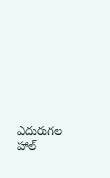ఎదురుగల హాల్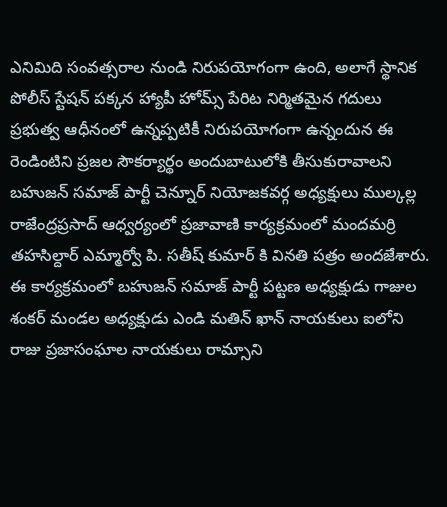ఎనిమిది సంవత్సరాల నుండి నిరుపయోగంగా ఉంది, అలాగే స్థానిక పోలీస్ స్టేషన్ పక్కన హ్యాపీ హోమ్స్ పేరిట నిర్మితమైన గదులు ప్రభుత్వ ఆధీనంలో ఉన్నప్పటికీ నిరుపయోగంగా ఉన్నందున ఈ రెండింటిని ప్రజల సౌకర్యార్థం అందుబాటులోకి తీసుకురావాలని బహుజన్ సమాజ్ పార్టీ చెన్నూర్ నియోజకవర్గ అధ్యక్షులు ముల్కల్ల రాజేంద్రప్రసాద్ ఆధ్వర్యంలో ప్రజావాణి కార్యక్రమంలో మందమర్రి తహసిల్దార్ ఎమ్మార్వో పి. సతీష్ కుమార్ కి వినతి పత్రం అందజేశారు. ఈ కార్యక్రమంలో బహుజన్ సమాజ్ పార్టీ పట్టణ అధ్యక్షుడు గాజుల శంకర్ మండల అధ్యక్షుడు ఎండి మతిన్ ఖాన్ నాయకులు ఐలోని రాజు ప్రజాసంఘాల నాయకులు రామ్సాని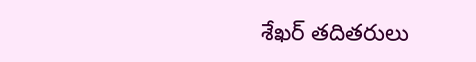శేఖర్ తదితరులు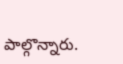పాల్గొన్నారు.